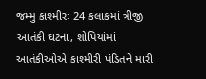જમ્મુ કાશ્મીરઃ 24 કલાકમાં ત્રીજી આતંકી ઘટના, શોપિયાંમાં આતંકીઓએ કાશ્મીરી પંડિતને મારી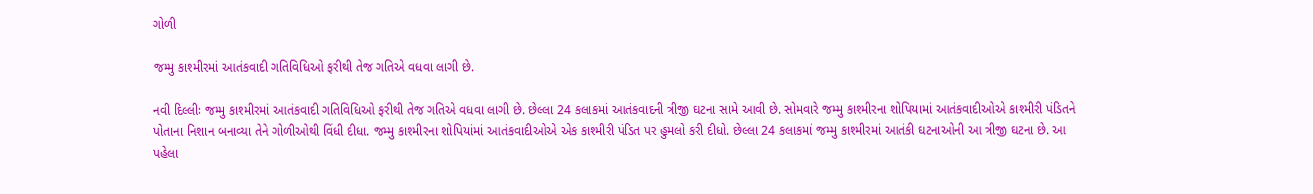ગોળી

જમ્મુ કાશ્મીરમાં આતંકવાદી ગતિવિધિઓ ફરીથી તેજ ગતિએ વધવા લાગી છે.

નવી દિલ્લીઃ જમ્મુ કાશ્મીરમાં આતંકવાદી ગતિવિધિઓ ફરીથી તેજ ગતિએ વધવા લાગી છે. છેલ્લા 24 કલાકમાં આતંકવાદની ત્રીજી ઘટના સામે આવી છે. સોમવારે જમ્મુ કાશ્મીરના શોપિયામાં આતંકવાદીઓએ કાશ્મીરી પંડિતને પોતાના નિશાન બનાવ્યા તેને ગોળીઓથી વિંધી દીધા. જમ્મુ કાશ્મીરના શોપિયાંમાં આતંકવાદીઓએ એક કાશ્મીરી પંડિત પર હુમલો કરી દીધો. છેલ્લા 24 કલાકમાં જમ્મુ કાશ્મીરમાં આતંકી ઘટનાઓની આ ત્રીજી ઘટના છે. આ પહેલા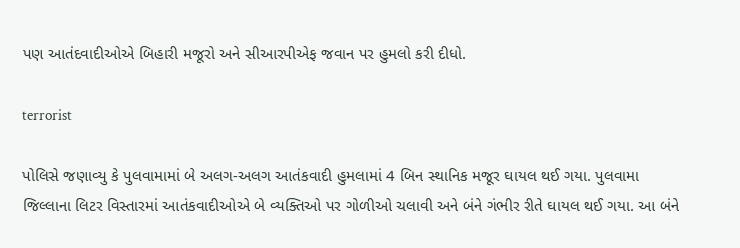પણ આતંદવાદીઓએ બિહારી મજૂરો અને સીઆરપીએફ જવાન પર હુમલો કરી દીધો.

terrorist

પોલિસે જણાવ્યુ કે પુલવામામાં બે અલગ-અલગ આતંકવાદી હુમલામાં 4 બિન સ્થાનિક મજૂર ઘાયલ થઈ ગયા. પુલવામા જિલ્લાના લિટર વિસ્તારમાં આતંકવાદીઓએ બે વ્યક્તિઓ પર ગોળીઓ ચલાવી અને બંને ગંભીર રીતે ઘાયલ થઈ ગયા. આ બંને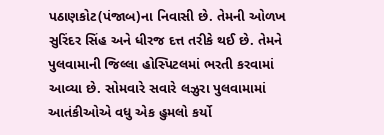પઠાણકોટ(પંજાબ)ના નિવાસી છે. તેમની ઓળખ સુરિંદર સિંહ અને ધીરજ દત્ત તરીકે થઈ છે. તેમને પુલવામાની જિલ્લા હોસ્પિટલમાં ભરતી કરવામાં આવ્યા છે. સોમવારે સવારે લઝુરા પુલવામામાં આતંકીઓએ વધુ એક હુમલો કર્યો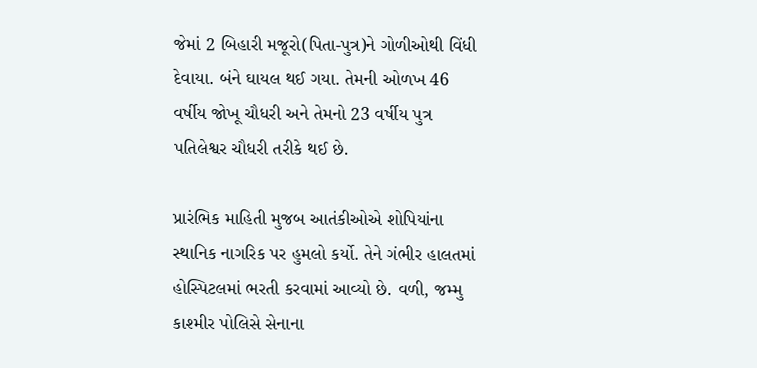જેમાં 2 બિહારી મજૂરો(પિતા-પુત્ર)ને ગોળીઓથી વિંધી દેવાયા. બંને ઘાયલ થઈ ગયા. તેમની ઓળખ 46 વર્ષીય જોખૂ ચૌધરી અને તેમનો 23 વર્ષીય પુત્ર પતિલેશ્વર ચૌધરી તરીકે થઈ છે.

પ્રારંભિક માહિતી મુજબ આતંકીઓએ શોપિયાંના સ્થાનિક નાગરિક પર હુમલો કર્યો. તેને ગંભીર હાલતમાં હોસ્પિટલમાં ભરતી કરવામાં આવ્યો છે. વળી, જમ્મુ કાશ્મીર પોલિસે સેનાના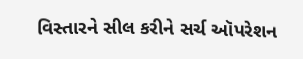વિસ્તારને સીલ કરીને સર્ચ ઑપરેશન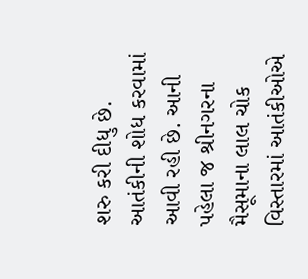શરુ કરી દીધુ છે. આતંકીની શોધ કરવામાં આવી રહી છે. આની પહેલા જ શ્રીનગરના મૈસૂમાના લાલ ચોક વિસ્તારમાં આતંકીઓએ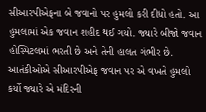સીઆરપીએફના બે જવાનો પર હુમલો કરી દીધો હતો. આ હુમલામાં એક જવાન શહીદ થઈ ગયો. જ્યારે બીજો જવાન હોસ્પિટલમાં ભરતી છે અને તેની હાલત ગંભીર છે. આતંકીઓએ સીઆરપીએફ જવાન પર એ વખતે હુમલો કર્યો જ્યારે એ મંદિરની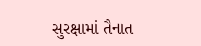સુરક્ષામાં તૈનાત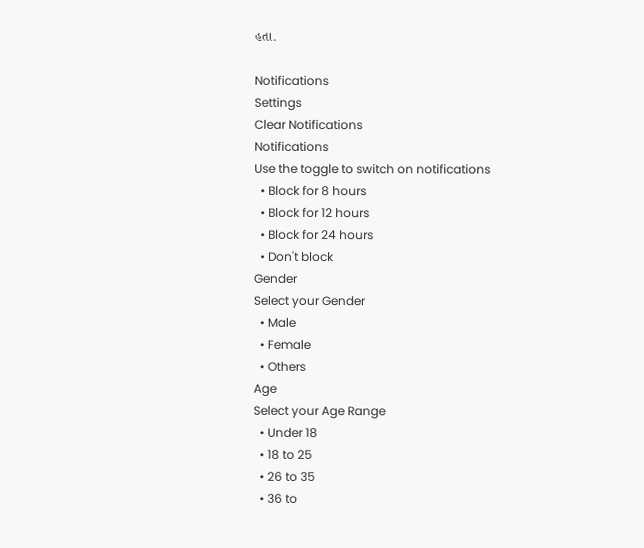હતા.

Notifications
Settings
Clear Notifications
Notifications
Use the toggle to switch on notifications
  • Block for 8 hours
  • Block for 12 hours
  • Block for 24 hours
  • Don't block
Gender
Select your Gender
  • Male
  • Female
  • Others
Age
Select your Age Range
  • Under 18
  • 18 to 25
  • 26 to 35
  • 36 to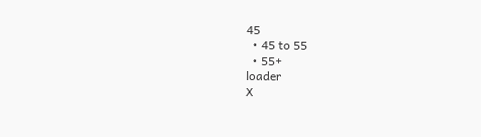45
  • 45 to 55
  • 55+
loader
X